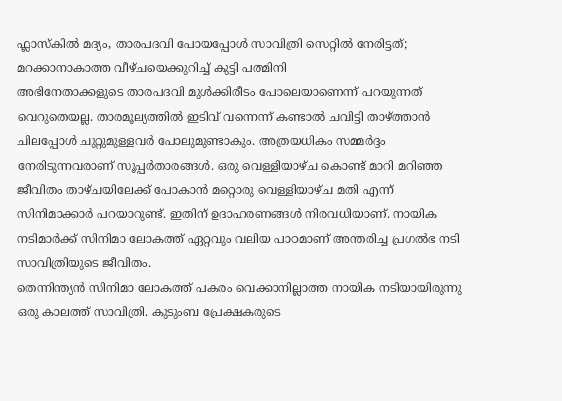ഫ്ലാസ്കിൽ മദ്യം, താരപദവി പോയപ്പോൾ സാവിത്രി സെറ്റിൽ നേരിട്ടത്; മറക്കാനാകാത്ത വീഴ്ചയെക്കുറിച്ച് കുട്ടി പത്മിനി
അഭിനേതാക്കളുടെ താരപദവി മുൾക്കിരീടം പോലെയാണെന്ന് പറയുന്നത് വെറുതെയല്ല. താരമൂല്യത്തിൽ ഇടിവ് വന്നെന്ന് കണ്ടാൽ ചവിട്ടി താഴ്ത്താൻ ചിലപ്പോൾ ചുറ്റുമുള്ളവർ പോലുമുണ്ടാകും. അത്രയധികം സമ്മർദ്ദം നേരിടുന്നവരാണ് സൂപ്പർതാരങ്ങൾ. ഒരു വെള്ളിയാഴ്ച കൊണ്ട് മാറി മറിഞ്ഞ ജീവിതം താഴ്ചയിലേക്ക് പോകാൻ മറ്റൊരു വെള്ളിയാഴ്ച മതി എന്ന് സിനിമാക്കാർ പറയാറുണ്ട്. ഇതിന് ഉദാഹരണങ്ങൾ നിരവധിയാണ്. നായിക നടിമാർക്ക് സിനിമാ ലോകത്ത് ഏറ്റവും വലിയ പാഠമാണ് അന്തരിച്ച പ്രഗൽഭ നടി സാവിത്രിയുടെ ജീവിതം.
തെന്നിന്ത്യൻ സിനിമാ ലോകത്ത് പകരം വെക്കാനില്ലാത്ത നായിക നടിയായിരുന്നു ഒരു കാലത്ത് സാവിത്രി. കുടുംബ പ്രേക്ഷകരുടെ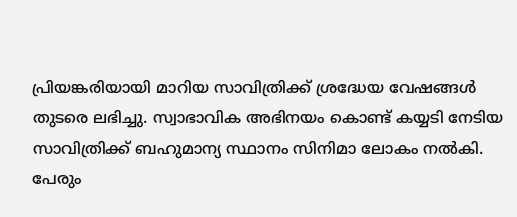പ്രിയങ്കരിയായി മാറിയ സാവിത്രിക്ക് ശ്രദ്ധേയ വേഷങ്ങൾ തുടരെ ലഭിച്ചു. സ്വാഭാവിക അഭിനയം കൊണ്ട് കയ്യടി നേടിയ സാവിത്രിക്ക് ബഹുമാന്യ സ്ഥാനം സിനിമാ ലോകം നൽകി. പേരും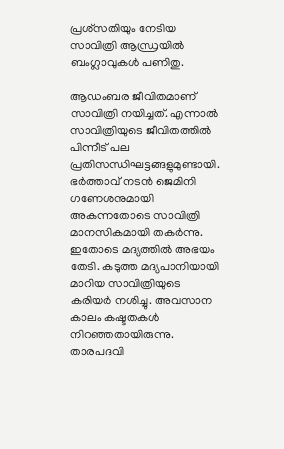പ്രശ്സതിയും നേടിയ സാവിത്രി ആന്ധ്രയിൽ ബംഗ്ലാവുകൾ പണിതു.

ആഡംബര ജീവിതമാണ് സാവിത്രി നയിച്ചത്. എന്നാൽ സാവിത്രിയുടെ ജീവിതത്തിൽ പിന്നീട് പല പ്രതിസന്ധിഘട്ടങ്ങളുമുണ്ടായി. ഭർത്താവ് നടൻ ജെമിനി ഗണേശനുമായി അകന്നതോടെ സാവിത്രി മാനസികമായി തകർന്നു. ഇതോടെ മദ്യത്തിൽ അഭയം തേടി. കടുത്ത മദ്യപാനിയായി മാറിയ സാവിത്രിയുടെ കരിയർ നശിച്ചു. അവസാന കാലം കഷ്ടതകൾ നിറഞ്ഞതായിരുന്നു.
താരപദവി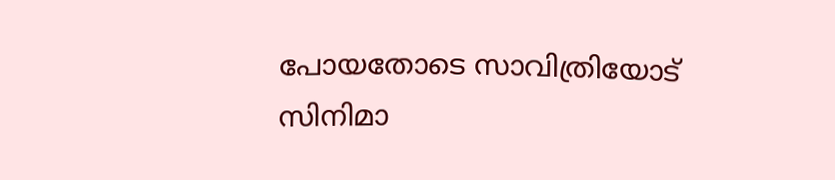പോയതോടെ സാവിത്രിയോട് സിനിമാ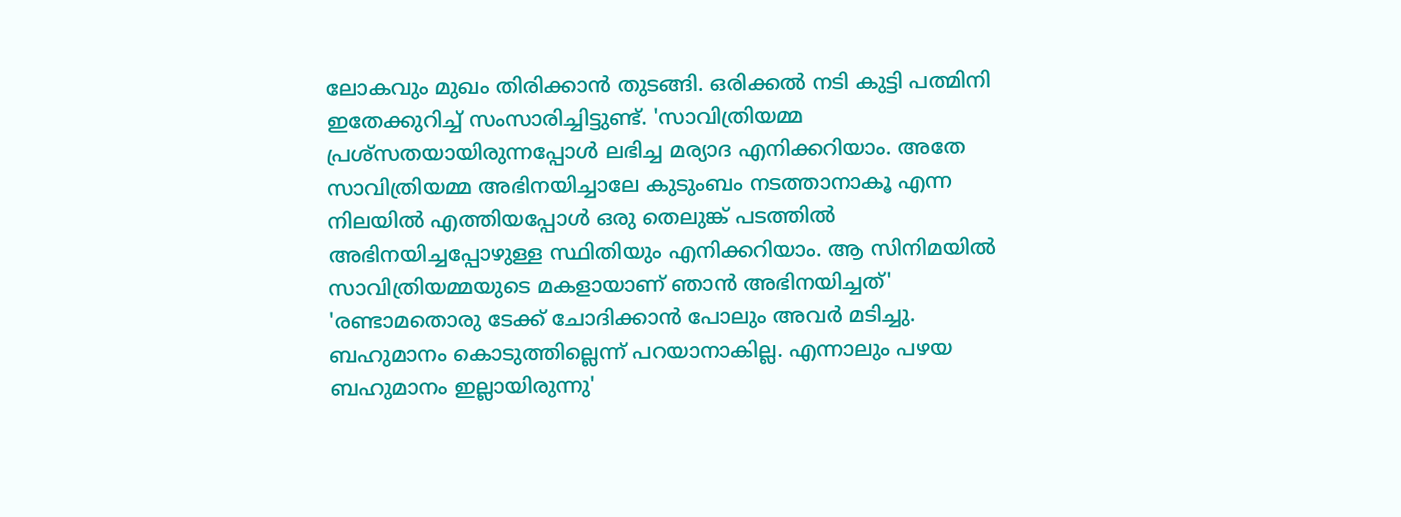ലോകവും മുഖം തിരിക്കാൻ തുടങ്ങി. ഒരിക്കൽ നടി കുട്ടി പത്മിനി ഇതേക്കുറിച്ച് സംസാരിച്ചിട്ടുണ്ട്. 'സാവിത്രിയമ്മ പ്രശ്സതയായിരുന്നപ്പോൾ ലഭിച്ച മര്യാദ എനിക്കറിയാം. അതേ സാവിത്രിയമ്മ അഭിനയിച്ചാലേ കുടുംബം നടത്താനാകൂ എന്ന നിലയിൽ എത്തിയപ്പോൾ ഒരു തെലുങ്ക് പടത്തിൽ അഭിനയിച്ചപ്പോഴുള്ള സ്ഥിതിയും എനിക്കറിയാം. ആ സിനിമയിൽ സാവിത്രിയമ്മയുടെ മകളായാണ് ഞാൻ അഭിനയിച്ചത്'
'രണ്ടാമതൊരു ടേക്ക് ചോദിക്കാൻ പോലും അവർ മടിച്ചു. ബഹുമാനം കൊടുത്തില്ലെന്ന് പറയാനാകില്ല. എന്നാലും പഴയ ബഹുമാനം ഇല്ലായിരുന്നു'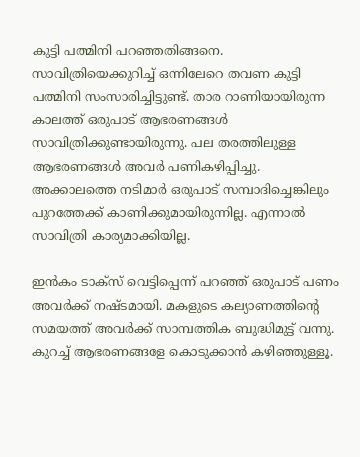കുട്ടി പത്മിനി പറഞ്ഞതിങ്ങനെ. സാവിത്രിയെക്കുറിച്ച് ഒന്നിലേറെ തവണ കുട്ടി പത്മിനി സംസാരിച്ചിട്ടുണ്ട്. താര റാണിയായിരുന്ന കാലത്ത് ഒരുപാട് ആഭരണങ്ങൾ സാവിത്രിക്കുണ്ടായിരുന്നു. പല തരത്തിലുള്ള ആഭരണങ്ങൾ അവർ പണികഴിപ്പിച്ചു. അക്കാലത്തെ നടിമാർ ഒരുപാട് സമ്പാദിച്ചെങ്കിലും പുറത്തേക്ക് കാണിക്കുമായിരുന്നില്ല. എന്നാൽ സാവിത്രി കാര്യമാക്കിയില്ല.

ഇൻകം ടാക്സ് വെട്ടിപ്പെന്ന് പറഞ്ഞ് ഒരുപാട് പണം അവർക്ക് നഷ്ടമായി. മകളുടെ കല്യാണത്തിന്റെ സമയത്ത് അവർക്ക് സാമ്പത്തിക ബുദ്ധിമുട്ട് വന്നു. കുറച്ച് ആഭരണങ്ങളേ കൊടുക്കാൻ കഴിഞ്ഞുള്ളൂ.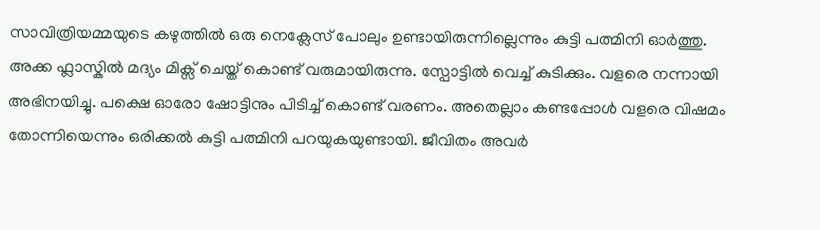സാവിത്രിയമ്മയുടെ കഴുത്തിൽ ഒരു നെക്ലേസ് പോലും ഉണ്ടായിരുന്നില്ലെന്നും കുട്ടി പത്മിനി ഓർത്തു.
അക്ക ഫ്ലാസ്കിൽ മദ്യം മിക്സ് ചെയ്ത് കൊണ്ട് വരുമായിരുന്നു. സ്പോട്ടിൽ വെച്ച് കുടിക്കും. വളരെ നന്നായി അഭിനയിച്ചു. പക്ഷെ ഓരോ ഷോട്ടിനും പിടിച്ച് കൊണ്ട് വരണം. അതെല്ലാം കണ്ടപ്പോൾ വളരെ വിഷമം തോന്നിയെന്നും ഒരിക്കൽ കുട്ടി പത്മിനി പറയുകയുണ്ടായി. ജീവിതം അവർ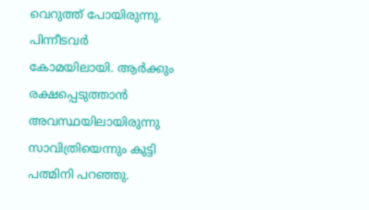വെറുത്ത് പോയിരുന്നു. പിന്നീടവർ കോമയിലായി. ആർക്കും രക്ഷപ്പെടുത്താൻ അവസ്ഥയിലായിരുന്നു സാവിത്രിയെന്നും കുട്ടി പത്മിനി പറഞ്ഞു.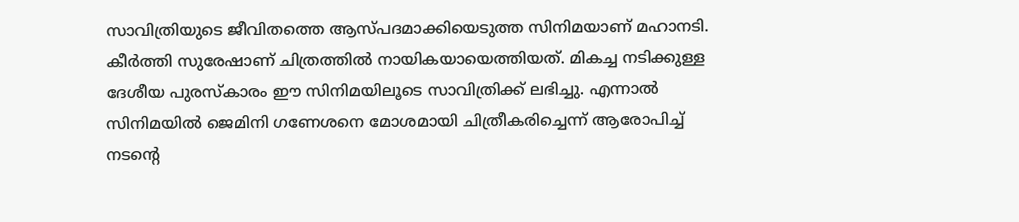സാവിത്രിയുടെ ജീവിതത്തെ ആസ്പദമാക്കിയെടുത്ത സിനിമയാണ് മഹാനടി. കീർത്തി സുരേഷാണ് ചിത്രത്തിൽ നായികയായെത്തിയത്. മികച്ച നടിക്കുള്ള ദേശീയ പുരസ്കാരം ഈ സിനിമയിലൂടെ സാവിത്രിക്ക് ലഭിച്ചു. എന്നാൽ സിനിമയിൽ ജെമിനി ഗണേശനെ മോശമായി ചിത്രീകരിച്ചെന്ന് ആരോപിച്ച് നടന്റെ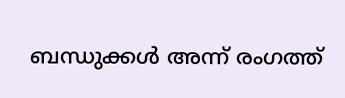ബന്ധുക്കൾ അന്ന് രംഗത്ത്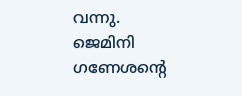വന്നു. ജെമിനി ഗണേശന്റെ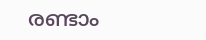രണ്ടാം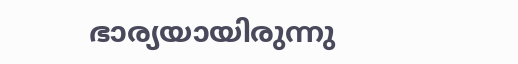ഭാര്യയായിരുന്നു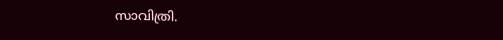സാവിത്രി.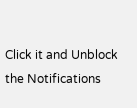Click it and Unblock the Notifications